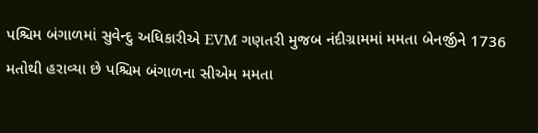પશ્ચિમ બંગાળમાં સુવેન્દુ અધિકારીએ EVM ગણતરી મુજબ નંદીગ્રામમાં મમતા બેનર્જીને 1736 મતોથી હરાવ્યા છે પશ્ચિમ બંગાળના સીએમ મમતા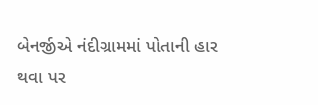બેનર્જીએ નંદીગ્રામમાં પોતાની હાર થવા પર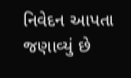નિવેદન આપતા જણાવ્યું છે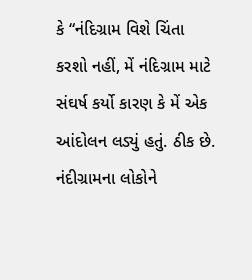કે “નંદિગ્રામ વિશે ચિંતા કરશો નહીં, મેં નંદિગ્રામ માટે સંઘર્ષ કર્યો કારણ કે મેં એક આંદોલન લડ્યું હતું. ઠીક છે.
નંદીગ્રામના લોકોને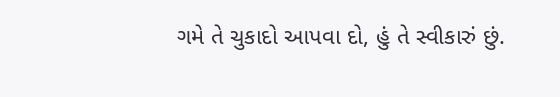ગમે તે ચુકાદો આપવા દો, હું તે સ્વીકારું છું.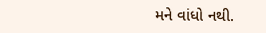મને વાંધો નથી.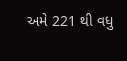અમે 221 થી વધુ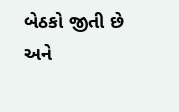બેઠકો જીતી છે અને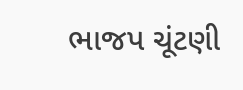ભાજપ ચૂંટણી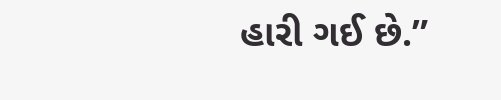હારી ગઈ છે.”